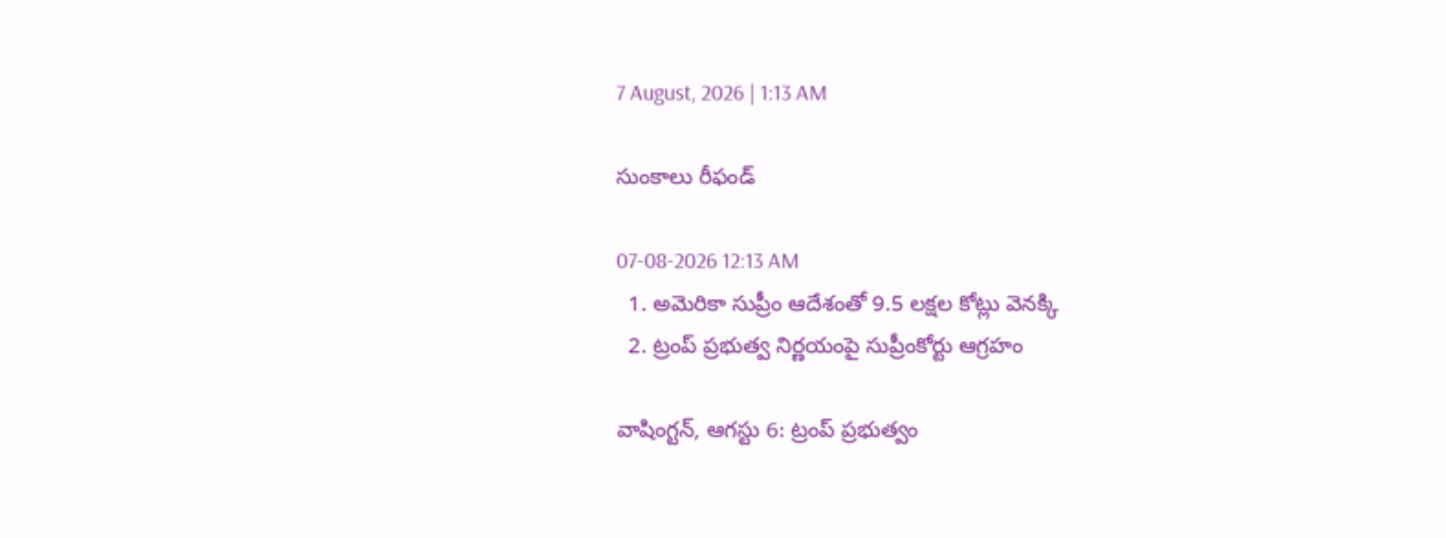7 August, 2026 | 1:13 AM

సుంకాలు రీఫండ్

07-08-2026 12:13 AM
  1. అమెరికా సుప్రీం ఆదేశంతో 9.5 లక్షల కోట్లు వెనక్కి
  2. ట్రంప్ ప్రభుత్వ నిర్ణయంపై సుప్రీంకోర్టు ఆగ్రహం

వాషింగ్టన్, ఆగస్టు 6: ట్రంప్ ప్రభుత్వం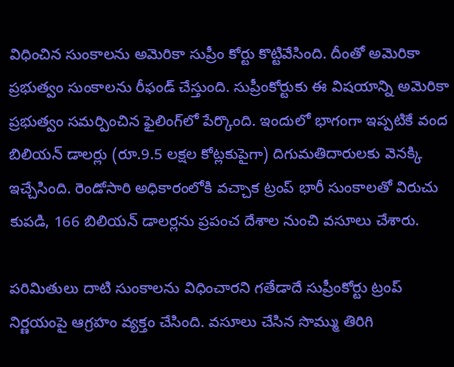విధించిన సుంకాలను అమెరికా సుప్రీం కోర్టు కొట్టివేసింది. దీంతో అమెరికా ప్రభుత్వం సుంకాలను రీఫండ్ చేస్తుంది. సుప్రీంకోర్టుకు ఈ విషయాన్ని అమెరికా ప్రభుత్వం సమర్పించిన ఫైలింగ్‌లో పేర్కొంది. ఇందులో భాగంగా ఇప్పటికే వంద బిలియన్ డాలర్లు (రూ.9.5 లక్షల కోట్లకుపైగా) దిగుమతిదారులకు వెనక్కి ఇచ్చేసింది. రెండోసారి అధికారంలోకి వచ్చాక ట్రంప్ భారీ సుంకాలతో విరుచు కుపడి, 166 బిలియన్ డాలర్లను ప్రపంచ దేశాల నుంచి వసూలు చేశారు.

పరిమితులు దాటి సుంకాలను విధించారని గతేడాదే సుప్రీంకోర్టు ట్రంప్ నిర్ణయంపై ఆగ్రహం వ్యక్తం చేసింది. వసూలు చేసిన సొమ్ము తిరిగి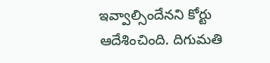ఇవ్వాల్సిందేనని కోర్టు ఆదేశించింది. దిగుమతి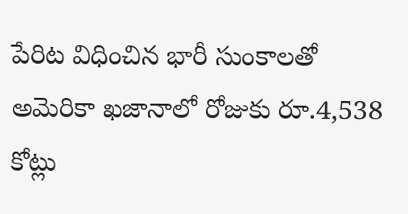పేరిట విధించిన భారీ సుంకాలతో అమెరికా ఖజానాలో రోజుకు రూ.4,538 కోట్లు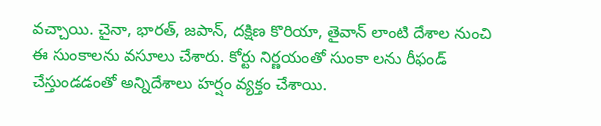వచ్చాయి. చైనా, భారత్, జపాన్, దక్షిణ కొరియా, తైవాన్ లాంటి దేశాల నుంచి ఈ సుంకాలను వసూలు చేశారు. కోర్టు నిర్ణయంతో సుంకా లను రీఫండ్ చేస్తుండడంతో అన్నిదేశాలు హర్షం వ్యక్తం చేశాయి.